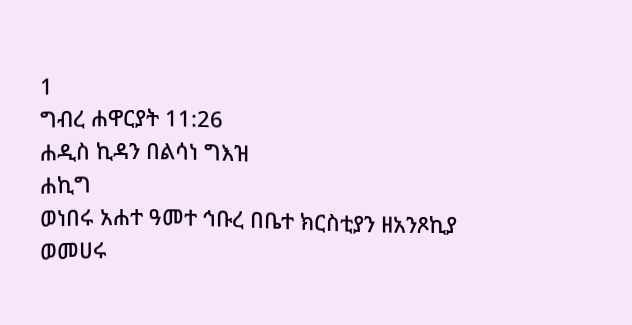1
ግብረ ሐዋርያት 11:26
ሐዲስ ኪዳን በልሳነ ግእዝ
ሐኪግ
ወነበሩ አሐተ ዓመተ ኅቡረ በቤተ ክርስቲያን ዘአንጾኪያ ወመሀሩ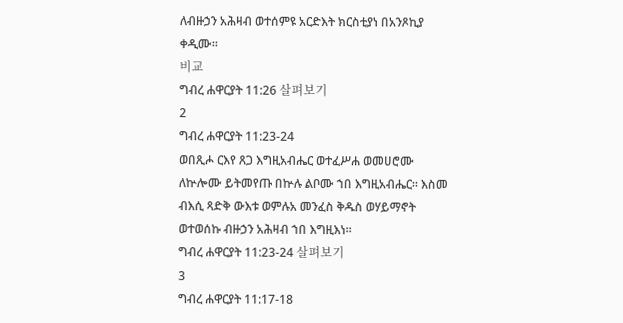ለብዙኃን አሕዛብ ወተሰምዩ አርድእት ክርስቲያነ በአንጾኪያ ቀዲሙ።
비교
ግብረ ሐዋርያት 11:26 살펴보기
2
ግብረ ሐዋርያት 11:23-24
ወበጺሖ ርእየ ጸጋ እግዚአብሔር ወተፈሥሐ ወመሀሮሙ ለኵሎሙ ይትመየጡ በኵሉ ልቦሙ ኀበ እግዚአብሔር። እስመ ብእሲ ጻድቅ ውእቱ ወምሉአ መንፈስ ቅዱስ ወሃይማኖት ወተወሰኩ ብዙኃን አሕዛብ ኀበ እግዚእነ።
ግብረ ሐዋርያት 11:23-24 살펴보기
3
ግብረ ሐዋርያት 11:17-18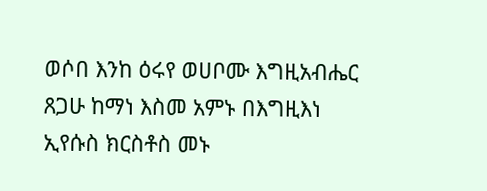ወሶበ እንከ ዕሩየ ወሀቦሙ እግዚአብሔር ጸጋሁ ከማነ እስመ አምኑ በእግዚእነ ኢየሱስ ክርስቶስ መኑ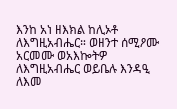እንከ አነ ዘእክል ከሊኦቶ ለእግዚአብሔር። ወዘንተ ሰሚዖሙ አርመሙ ወአእኰትዎ ለእግዚአብሔር ወይቤሉ እንዳዒ ለእመ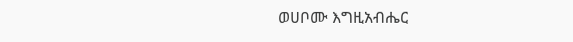ወሀቦሙ እግዚአብሔር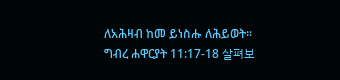ለአሕዛብ ከመ ይነስሑ ለሕይወት።
ግብረ ሐዋርያት 11:17-18 살펴보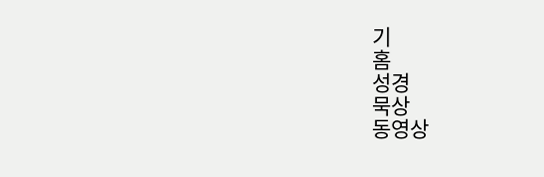기
홈
성경
묵상
동영상